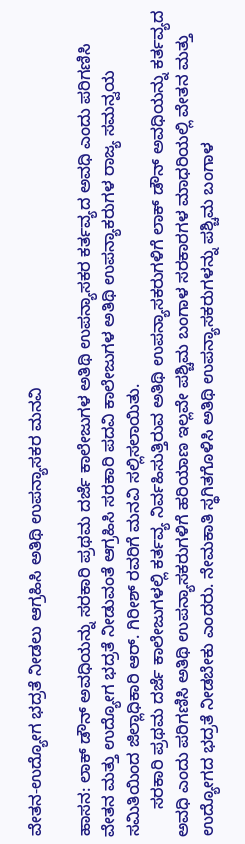ವೇತನ-ಉದ್ಯೋಗ ಭದ್ರತೆ ನೀಡಲು ಆಗ್ರಹಿಸಿ ಅತಿಥಿ ಉಪನ್ಯಾಸಕರ ಮನವಿ

ಹಾಸನ: ಲಾಕ್ ಡೌನ್ ಅವಧಿಯನ್ನು ಸರಕಾರಿ ಪ್ರಥಮ ದರ್ಜೆ ಕಾಲೇಜುಗಳ ಅತಿಥಿ ಉಪನ್ಯಾಸಕರ ಕರ್ತವ್ಯದ ಅವಧಿ ಎಂದು ಪರಿಗಣಿಸಿ ವೇತನ ಮತ್ತು ಉದ್ಯೋಗ ಭದ್ರತೆ ನೀಡುವಂತೆ ಆಗ್ರಹಿಸಿ ಸರಕಾರಿ ಪದವಿ ಕಾಲೇಜುಗಳ ಅತಿಥಿ ಉಪನ್ಯಾಕರುಗಳ ರಾಜ್ಯ ಸಮನ್ವಯ ಸಮಿತಿಯಿಂದ ಜಿಲ್ಲಾಧಿಕಾರಿ ಆರ್. ಗಿರೀಶ್ ರವರಿಗೆ ಮನವಿ ಸಲ್ಲಿಸಲಾಯಿತು.
      ಸರಕಾರಿ ಪ್ರಥಮ ದರ್ಜೆ ಕಾಲೇಜುಗಳಲ್ಲಿ ಕರ್ತವ್ಯ ನಿರ್ವಹಿಸುತ್ತಿರುವ ಅತಿಥಿ ಉಪನ್ಯಾಸಕರುಗಳಿಗೆ ಲಾಕ್ ಡೌನ್ ಅವಧಿಯನ್ನು ಕರ್ತವ್ಯದ ಅವಧಿ ಎಂದು ಪರಿಗಣಿಸಿ ಅತಿಥಿ ಉಪನ್ಯಾಸಕರುಗಳಿಗೆ ಹರಿಯಾಣ ಇಲ್ಲವೇ ಪಶ್ಚಿಮ ಬಂಗಾಳ ಸರಕಾರಗಳ ಮಾಧರಿಯಲ್ಲಿ ವೇತನ ಮತ್ತು ಉದ್ಯೋಗದ ಭದ್ರತೆ ನೀಡಬೇಕು ಎಂದರು. ನೇಮಕಾತಿ ಸ್ಥಗಿತಗೊಳಿಸಿ ಅತಿಥಿ ಉಪನ್ಯಾಸಕರುಗಳನ್ನು ಪಶ್ಚಿಮ ಬಂಗಾಳ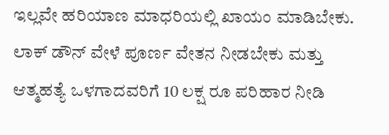ಇಲ್ಲವೇ ಹರಿಯಾಣ ಮಾಧರಿಯಲ್ಲಿ ಖಾಯಂ ಮಾಡಿಬೇಕು. ಲಾಕ್ ಡೌನ್ ವೇಳೆ ಪೂರ್ಣ ವೇತನ ನೀಡಬೇಕು ಮತ್ತು ಆತ್ಮಹತ್ಯೆ ಒಳಗಾದವರಿಗೆ 10 ಲಕ್ಷ ರೂ ಪರಿಹಾರ ನೀಡಿ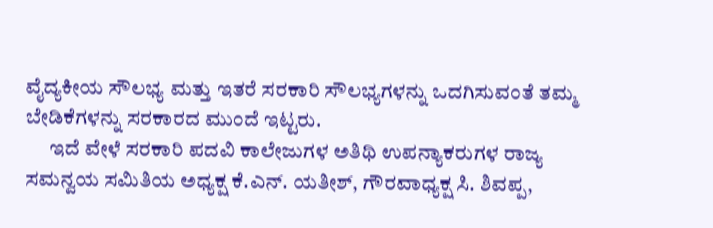ವೈದ್ಯಕೀಯ ಸೌಲಭ್ಯ ಮತ್ತು ಇತರೆ ಸರಕಾರಿ ಸೌಲಭ್ಯಗಳನ್ನು ಒದಗಿಸುವಂತೆ ತಮ್ಮ ಬೇಡಿಕೆಗಳನ್ನು ಸರಕಾರದ ಮುಂದೆ ಇಟ್ಟರು.
      ಇದೆ ವೇಳೆ ಸರಕಾರಿ ಪದವಿ ಕಾಲೇಜುಗಳ ಅತಿಥಿ ಉಪನ್ಯಾಕರುಗಳ ರಾಜ್ಯ ಸಮನ್ವಯ ಸಮಿತಿಯ ಅಧ್ಯಕ್ಷ ಕೆ.ಎನ್. ಯತೀಶ್, ಗೌರವಾಧ್ಯಕ್ಷ ಸಿ. ಶಿವಪ್ಪ,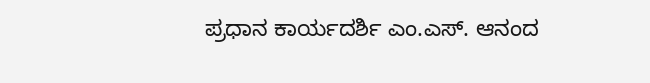ಪ್ರಧಾನ ಕಾರ್ಯದರ್ಶಿ ಎಂ.ಎಸ್. ಆನಂದ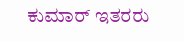ಕುಮಾರ್ ಇತರರು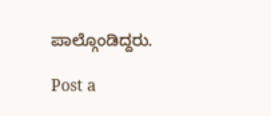ಪಾಲ್ಗೊಂಡಿದ್ದರು.

Post a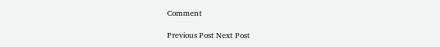Comment

Previous Post Next Post